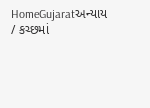HomeGujaratઅન્યાય / કચ્છમાં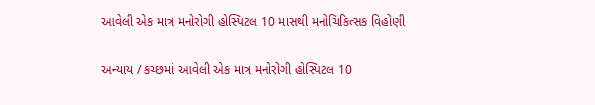આવેલી એક માત્ર મનોરોગી હોસ્પિટલ 10 માસથી મનોચિકિત્સક વિહોણી

અન્યાય / કચ્છમાં આવેલી એક માત્ર મનોરોગી હોસ્પિટલ 10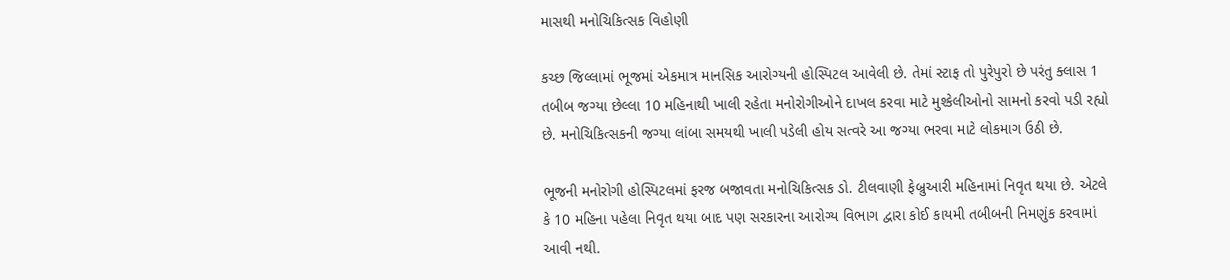માસથી મનોચિકિત્સક વિહોણી

કચ્છ જિલ્લામાં ભૂજમાં એકમાત્ર માનસિક આરોગ્યની હોસ્પિટલ આવેલી છે. તેમાં સ્ટાફ તો પુરેપુરો છે પરંતુ ક્લાસ 1 તબીબ જગ્યા છેલ્લા 10 મહિનાથી ખાલી રહેતા મનોરોગીઓને દાખલ કરવા માટે મુશ્કેલીઓનો સામનો કરવો પડી રહ્યો છે. મનોચિકિત્સકની જગ્યા લાંબા સમયથી ખાલી પડેલી હોય સત્વરે આ જગ્યા ભરવા માટે લોકમાગ ઉઠી છે.

ભૂજની મનોરોગી હોસ્પિટલમાં ફરજ બજાવતા મનોચિકિત્સક ડો. ટીલવાણી ફેબ્રુઆરી મહિનામાં નિવૃત થયા છે. એટલે કે 10 મહિના પહેલા નિવૃત થયા બાદ પણ સરકારના આરોગ્ય વિભાગ દ્વારા કોઈ કાયમી તબીબની નિમણુંક કરવામાં આવી નથી.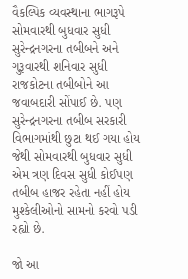વૈકલ્પિક વ્યવસ્થાના ભાગરૂપે સોમવારથી બુધવાર સુધી સુરેન્દ્રનગરના તબીબને અને ગુરૂવારથી શનિવાર સુધી રાજકોટના તબીબોને આ જવાબદારી સોંપાઈ છે. પણ સુરેન્દ્રનગરના તબીબ સરકારી વિભાગમાંથી છુટા થઈ ગયા હોય જેથી સોમવારથી બુધવાર સુધી એમ ત્રણ દિવસ સુધી કોઈપણ તબીબ હાજર રહેતા નહીં હોય મુશ્કેલીઓનો સામનો કરવો પડી રહ્યો છે.

જો આ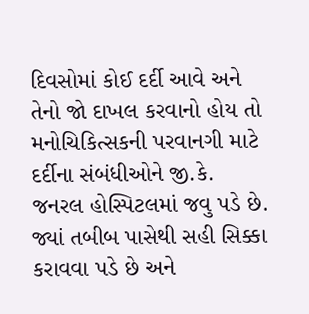દિવસોમાં કોઈ દર્દી આવે અને તેનો જો દાખલ કરવાનો હોય તો મનોચિકિત્સકની પરવાનગી માટે દર્દીના સંબંધીઓને જી.કે. જનરલ હોસ્પિટલમાં જવુ પડે છે. જ્યાં તબીબ પાસેથી સહી સિક્કા કરાવવા પડે છે અને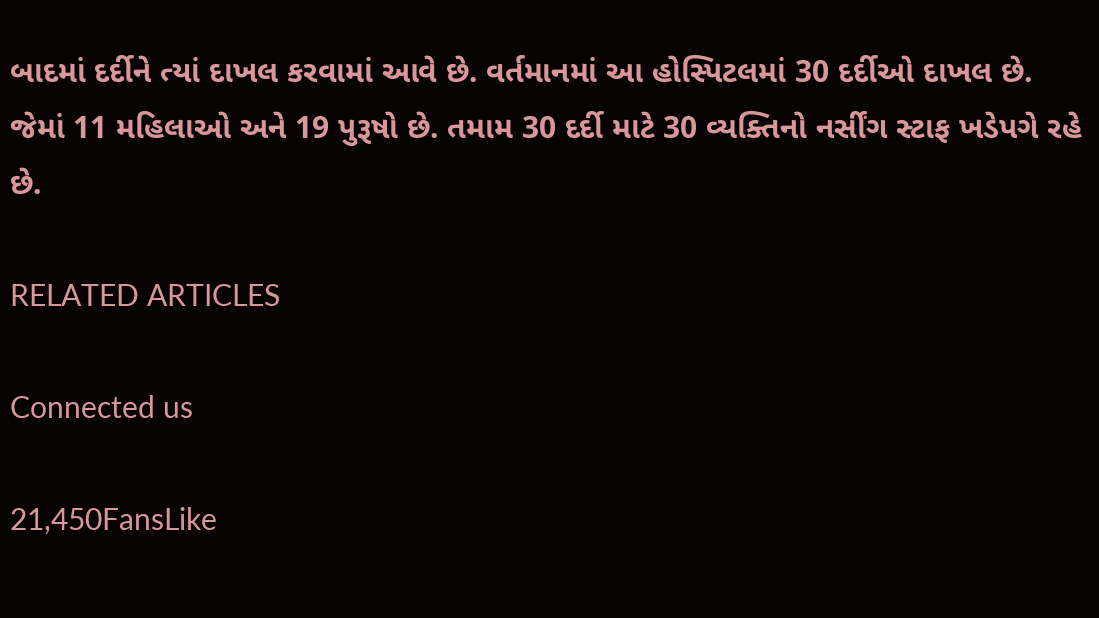બાદમાં દર્દીને ત્યાં દાખલ કરવામાં આવે છે. વર્તમાનમાં આ હોસ્પિટલમાં 30 દર્દીઓ દાખલ છે. જેમાં 11 મહિલાઓ અને 19 પુરૂષો છે. તમામ 30 દર્દી માટે 30 વ્યક્તિનો નર્સીંગ સ્ટાફ ખડેપગે રહે છે.

RELATED ARTICLES

Connected us

21,450FansLike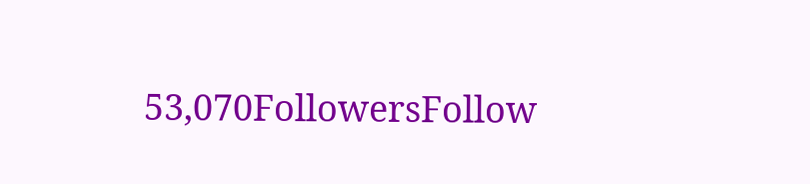53,070FollowersFollow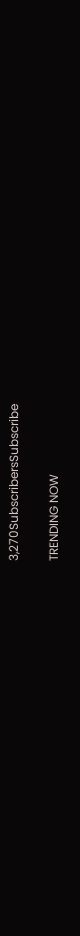3,270SubscribersSubscribe

TRENDING NOW